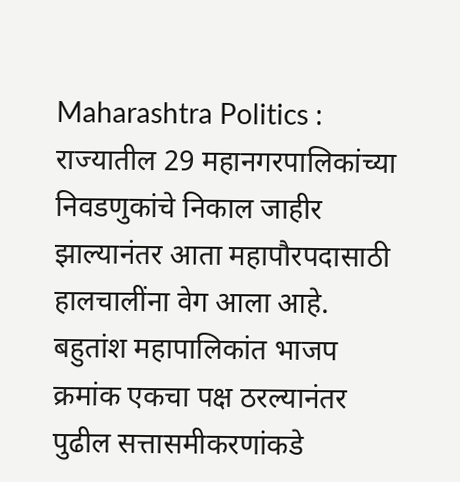Maharashtra Politics : राज्यातील 29 महानगरपालिकांच्या निवडणुकांचे निकाल जाहीर झाल्यानंतर आता महापौरपदासाठी हालचालींना वेग आला आहे. बहुतांश महापालिकांत भाजप क्रमांक एकचा पक्ष ठरल्यानंतर पुढील सत्तासमीकरणांकडे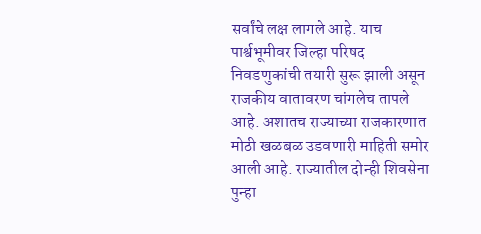सर्वांचे लक्ष लागले आहे. याच पार्श्वभूमीवर जिल्हा परिषद निवडणुकांची तयारी सुरू झाली असून राजकीय वातावरण चांगलेच तापले आहे. अशातच राज्याच्या राजकारणात मोठी खळबळ उडवणारी माहिती समोर आली आहे. राज्यातील दोन्ही शिवसेना पुन्हा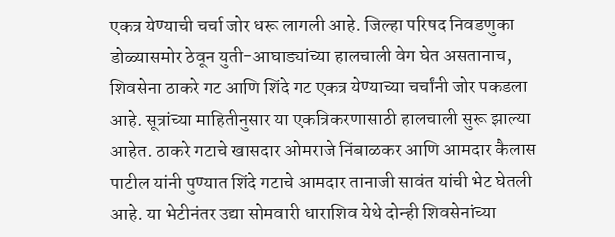एकत्र येण्याची चर्चा जोर धरू लागली आहे. जिल्हा परिषद निवडणुका डोळ्यासमोर ठेवून युती-आघाड्यांच्या हालचाली वेग घेत असतानाच, शिवसेना ठाकरे गट आणि शिंदे गट एकत्र येण्याच्या चर्चांनी जोर पकडला आहे. सूत्रांच्या माहितीनुसार या एकत्रिकरणासाठी हालचाली सुरू झाल्या आहेत. ठाकरे गटाचे खासदार ओमराजे निंबाळकर आणि आमदार कैलास पाटील यांनी पुण्यात शिंदे गटाचे आमदार तानाजी सावंत यांची भेट घेतली आहे. या भेटीनंतर उद्या सोमवारी धाराशिव येथे दोन्ही शिवसेनांच्या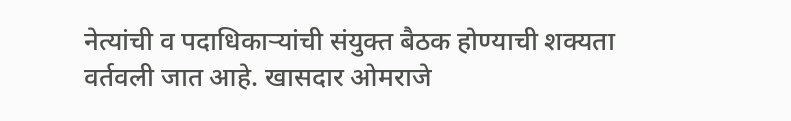नेत्यांची व पदाधिकाऱ्यांची संयुक्त बैठक होण्याची शक्यता वर्तवली जात आहे. खासदार ओमराजे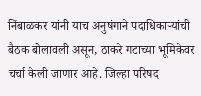निंबाळकर यांनी याच अनुषंगाने पदाधिकाऱ्यांची बैठक बोलावली असून, ठाकरे गटाच्या भूमिकेवर चर्चा केली जाणार आहे. जिल्हा परिषद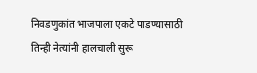निवडणुकांत भाजपाला एकटे पाडण्यासाठी तिन्ही नेत्यांनी हालचाली सुरू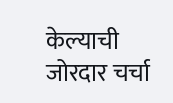केल्याची जोरदार चर्चा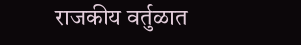राजकीय वर्तुळात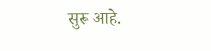सुरू आहे.